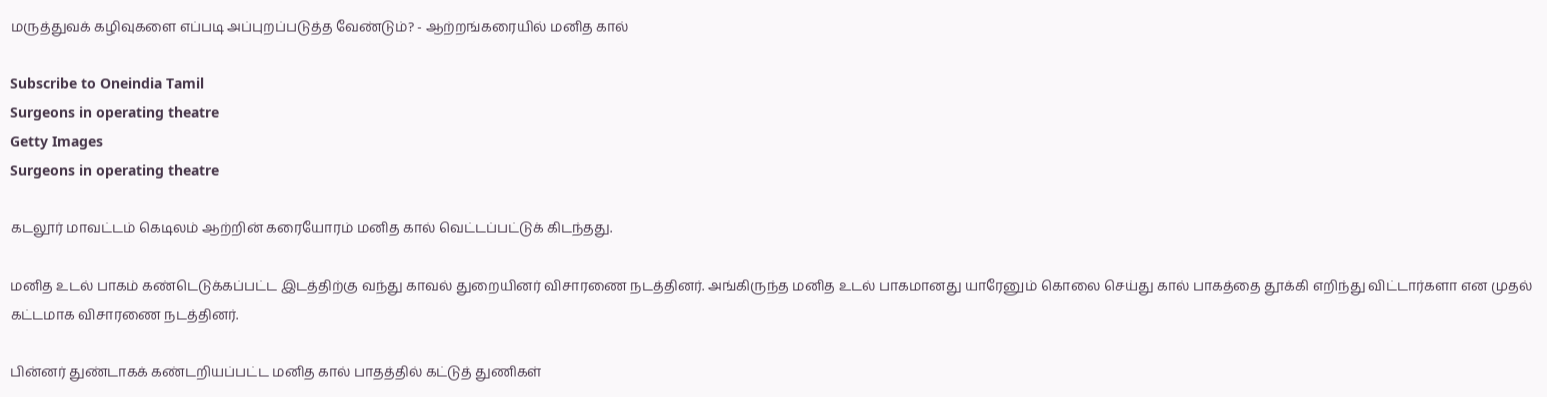மருத்துவக் கழிவுகளை எப்படி அப்புறப்படுத்த வேண்டும்? - ஆற்றங்கரையில் மனித கால்

Subscribe to Oneindia Tamil
Surgeons in operating theatre
Getty Images
Surgeons in operating theatre

கடலூர் மாவட்டம் கெடிலம் ஆற்றின் கரையோரம் மனித கால் வெட்டப்பட்டுக் கிடந்தது.

மனித உடல் பாகம் கண்டெடுக்கப்பட்ட இடத்திற்கு வந்து காவல் துறையினர் விசாரணை நடத்தினர். அங்கிருந்த மனித உடல் பாகமானது யாரேனும் கொலை செய்து கால் பாகத்தை தூக்கி எறிந்து விட்டார்களா என முதல் கட்டமாக விசாரணை நடத்தினர்.

பின்னர் துண்டாகக் கண்டறியப்பட்ட மனித கால் பாதத்தில் கட்டுத் துணிகள்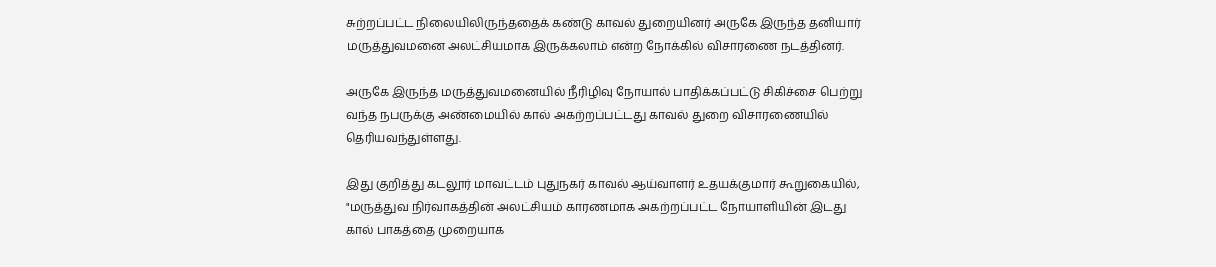சுற்றப்பட்ட நிலையிலிருந்ததைக் கண்டு காவல் துறையினர் அருகே இருந்த தனியார் மருத்துவமனை அலட்சியமாக இருக்கலாம் என்ற நோக்கில் விசாரணை நடத்தினர்.

அருகே இருந்த மருத்துவமனையில் நீரிழிவு நோயால் பாதிக்கப்பட்டு சிகிச்சை பெற்று வந்த நபருக்கு அண்மையில் கால் அகற்றப்பட்டது காவல் துறை விசாரணையில் தெரியவந்துள்ளது.

இது குறித்து கடலூர் மாவட்டம் புதுநகர் காவல் ஆய்வாளர் உதயக்குமார் கூறுகையில், "மருத்துவ நிர்வாகத்தின் அலட்சியம் காரணமாக அகற்றப்பட்ட நோயாளியின் இடது கால் பாகத்தை‌ முறையாக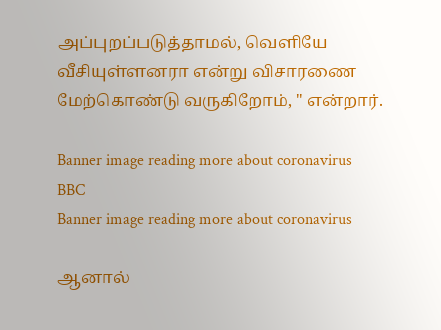அப்புறப்படுத்தாமல், வெளியே வீசியுள்ளனரா என்று விசாரணை மேற்கொண்டு வருகிறோம், " என்றார்.

Banner image reading more about coronavirus
BBC
Banner image reading more about coronavirus

ஆனால்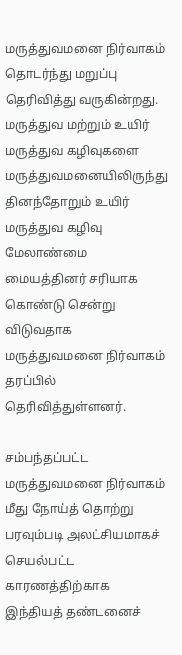மருத்துவமனை நிர்வாகம் தொடர்ந்து மறுப்பு தெரிவித்து வருகின்றது. மருத்துவ மற்றும் உயிர் மருத்துவ கழிவுகளை மருத்துவமனையிலிருந்து தினந்தோறும் உயிர் மருத்துவ கழிவு மேலாண்மை மையத்தினர் சரியாக கொண்டு சென்று விடுவதாக மருத்துவமனை நிர்வாகம் தரப்பில் தெரிவித்துள்ளனர்.

சம்பந்தப்பட்ட மருத்துவமனை நிர்வாகம் மீது நோய்த் தொற்று பரவும்படி அலட்சியமாகச் செயல்பட்ட காரணத்திற்காக இந்தியத் தண்டனைச்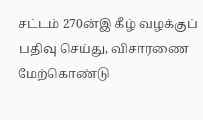சட்டம் 270ன்இ கீழ் வழக்குப் பதிவு செய்து, விசாரணை மேற்கொண்டு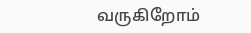வருகிறோம்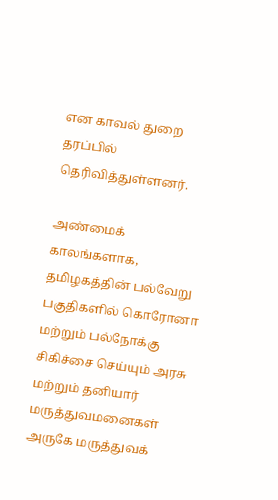என காவல் துறை தரப்பில் தெரிவித்துள்ளனர்.

அண்மைக் காலங்களாக, தமிழகத்தின் பல்வேறு பகுதிகளில் கொரோனா மற்றும் பல்நோக்கு சிகிச்சை செய்யும் அரசு‌ மற்றும் தனியார் மருத்துவமனைகள் அருகே மருத்துவக்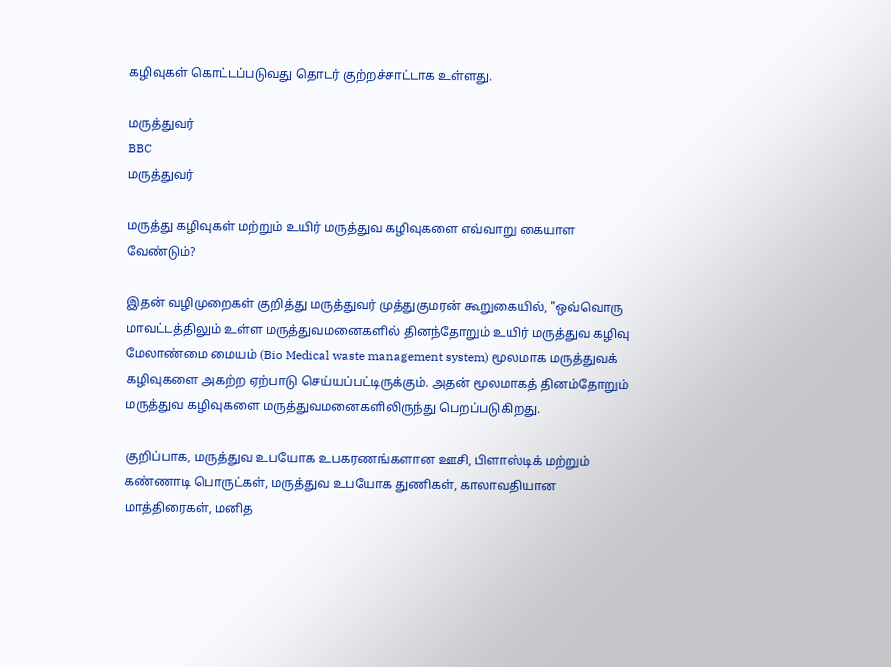கழிவுகள் கொட்டப்படுவது தொடர் குற்றச்சாட்டாக உள்ளது.

மருத்துவர்
BBC
மருத்துவர்

மருத்து கழிவுகள் மற்றும் உயிர் மருத்துவ கழிவுகளை எவ்வாறு கையாள வேண்டும்?

இதன் வழிமுறைகள் குறித்து மருத்துவர் முத்துகுமரன் கூறுகையில், "ஒவ்வொரு மாவட்டத்திலும்‌ உள்ள மருத்துவமனைகளில் தினந்தோறும் உயிர் மருத்துவ கழிவு மேலாண்மை மையம் (Bio Medical waste management system) மூலமாக மருத்துவக் கழிவுகளை அகற்ற ஏற்பாடு செய்யப்பட்டிருக்கும். அதன் மூலமாகத் தினம்தோறும் மருத்துவ கழிவுகளை மருத்துவமனைகளிலிருந்து பெறப்படுகிறது.

குறிப்பாக, மருத்துவ உபயோக உபகரணங்களான ஊசி, பிளாஸ்டிக் மற்றும் கண்ணாடி பொருட்கள், மருத்துவ உபயோக துணிகள், காலாவதியான மாத்திரைகள், மனித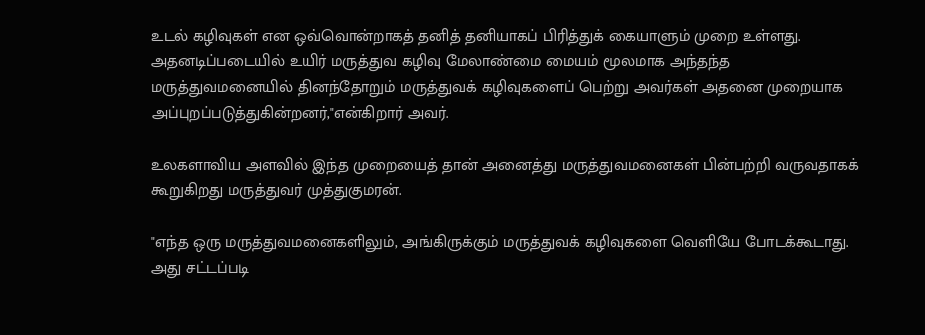உடல் கழிவுகள் என ஒவ்வொன்றாகத் தனித் தனியாகப் பிரித்துக் கையாளும் முறை உள்ளது. அதனடிப்படையில் உயிர் மருத்துவ கழிவு மேலாண்மை மையம் மூலமாக அந்தந்த மருத்துவமனையில் தினந்தோறும்‌ மருத்துவக் கழிவுகளைப் பெற்று அவர்கள் அதனை முறையாக அப்புறப்படுத்துகின்றனர்,"என்கிறார் அவர்.

உலகளாவிய அளவில் இந்த முறையைத் தான் அனைத்து மருத்துவமனைகள் ‌பின்பற்றி வருவதாகக் கூறுகிறது மருத்துவர் முத்துகுமரன்.

"எந்த ஒரு மருத்துவமனைகளிலும், அங்கிருக்கும் மருத்துவக் கழிவுகளை வெளியே போடக்கூடாது. அது சட்டப்படி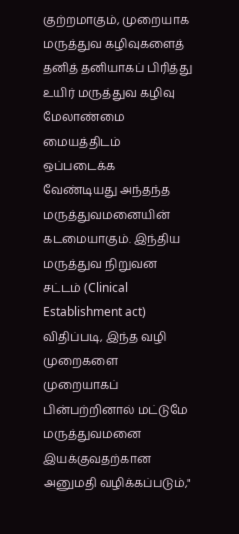குற்றமாகும், முறையாக மருத்துவ கழிவுகளைத் தனித் தனியாகப் பிரித்து உயிர் மருத்துவ கழிவு மேலாண்மை மையத்திடம் ஒப்படைக்க வேண்டியது அந்தந்த மருத்துவமனையின்‌ கடமையாகும். இந்திய‌ மருத்துவ நிறுவன சட்டம் (Clinical Establishment act) விதிப்படி, இந்த வழி முறைகளை முறையாகப் பின்பற்றினால் மட்டுமே மருத்துவமனை இயக்குவதற்கான அனுமதி வழிக்கப்படும்,"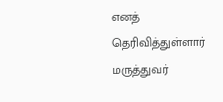எனத் தெரிவித்துள்ளார் மருத்துவர்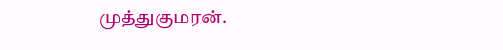முத்துகுமரன்.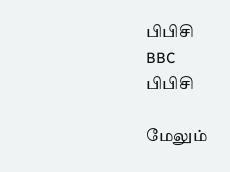பிபிசி
BBC
பிபிசி

மேலும்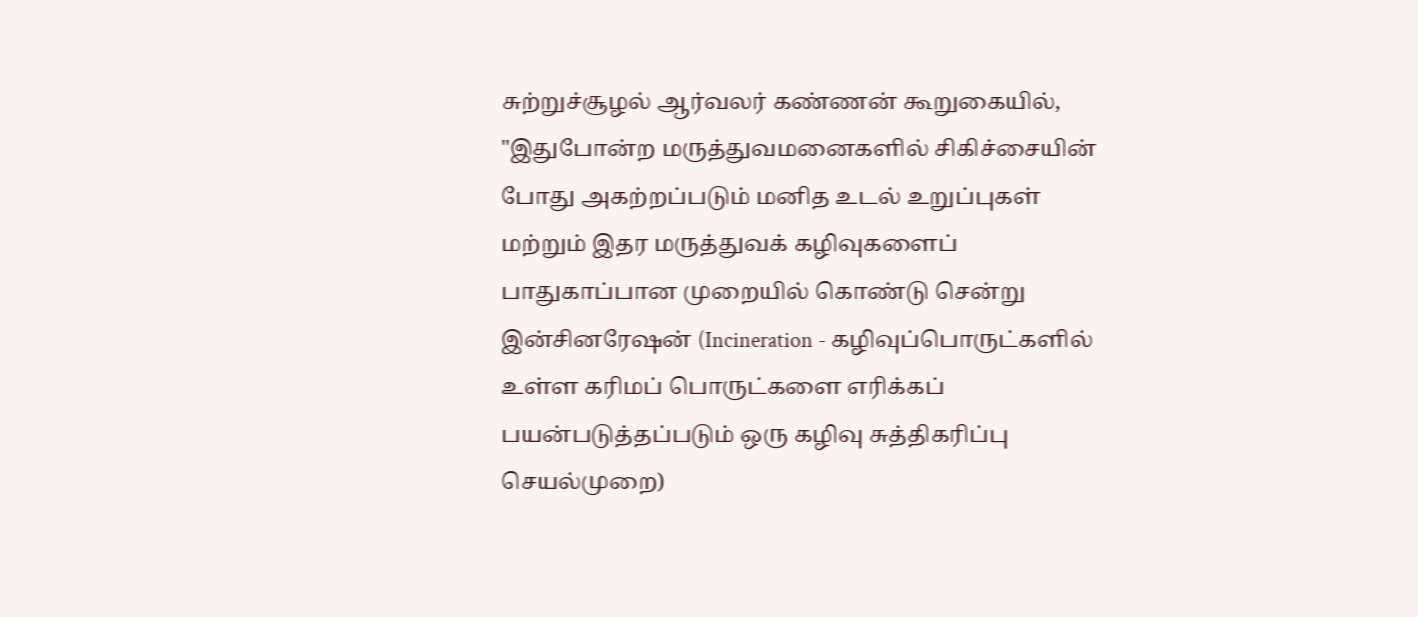சுற்றுச்சூழல் ஆர்வலர் கண்ணன் கூறுகையில், "இதுபோன்ற ‌மருத்துவமனைகளில் சிகிச்சையின் போது அகற்றப்படும் மனித உடல் உறுப்புகள் மற்றும் இதர மருத்துவக் கழிவுகளைப் பாதுகாப்பான‌ முறையில் கொண்டு சென்று இன்சினரேஷன் (Incineration - கழிவுப்பொருட்களில் உள்ள கரிமப் பொருட்களை எரிக்கப் பயன்படுத்தப்படும் ஒரு கழிவு சுத்திகரிப்பு செயல்முறை)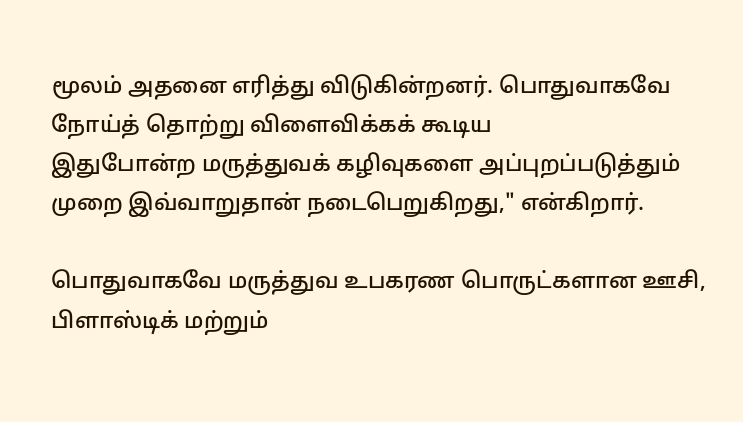மூலம் அதனை எரித்து விடுகின்றனர். பொதுவாகவே நோய்த் தொற்று விளைவிக்கக் கூடிய இதுபோன்ற ‌மருத்துவக் கழிவுகளை அப்புறப்படுத்தும் முறை இவ்வாறுதான் நடைபெறுகிறது," என்கிறார்.

பொதுவாகவே மருத்துவ உபகரண பொருட்களான‌ ஊசி, பிளாஸ்டிக் மற்றும்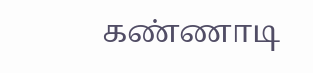கண்ணாடி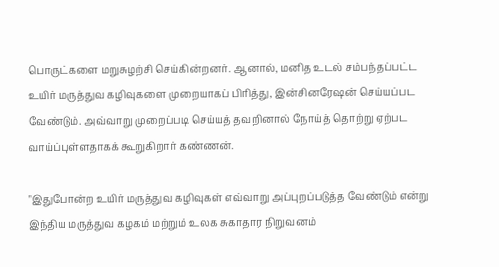பொருட்களை மறுசுழற்சி செய்கின்றனர். ஆனால், மனித உடல் சம்பந்தப்பட்ட உயிர்‌ மருத்துவ கழிவுகளை முறையாகப் பிரித்து, இன்சினரேஷன் செய்யப்பட‌ வேண்டும். அவ்வாறு முறைப்படி செய்யத் தவறினால் நோய்த் தொற்று ஏற்பட வாய்ப்புள்ளதாகக் கூறுகிறார் கண்ணன்.

"இதுபோன்ற உயிர்‌ மருத்துவ கழிவுகள்‌ எவ்வாறு அப்புறப்படுத்த வேண்டும் என்று இந்திய மருத்துவ கழகம் மற்றும் உலக சுகாதார நிறுவனம்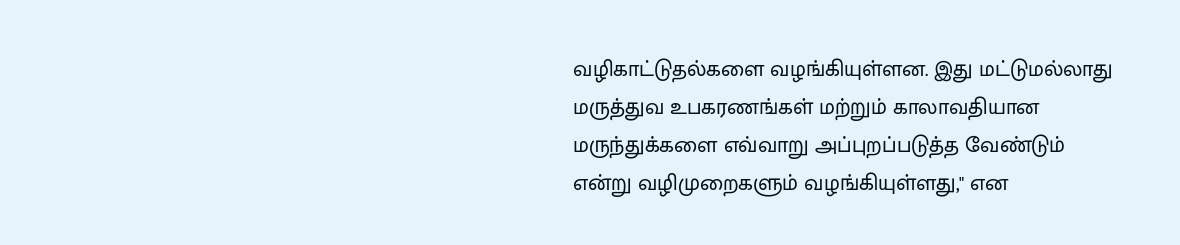வழிகாட்டுதல்களை வழங்கியுள்ளன. இது மட்டுமல்லாது மருத்துவ உபகரணங்கள் மற்றும் காலாவதியான மருந்துக்களை எவ்வாறு அப்புறப்படுத்த வேண்டும் என்று வழிமுறைகளும் வழங்கியுள்ளது," என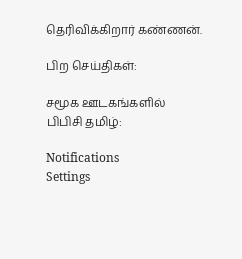தெரிவிக்கிறார் ‌கண்ணன்.

பிற செய்திகள்:

சமூக ஊடகங்களில் பிபிசி தமிழ்:

Notifications
Settings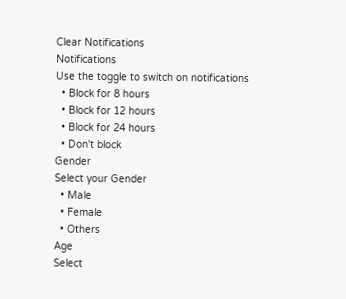Clear Notifications
Notifications
Use the toggle to switch on notifications
  • Block for 8 hours
  • Block for 12 hours
  • Block for 24 hours
  • Don't block
Gender
Select your Gender
  • Male
  • Female
  • Others
Age
Select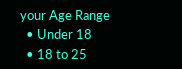your Age Range
  • Under 18
  • 18 to 25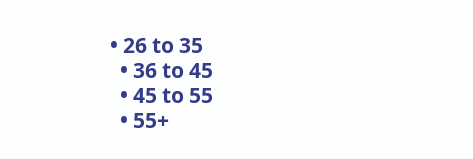• 26 to 35
  • 36 to 45
  • 45 to 55
  • 55+